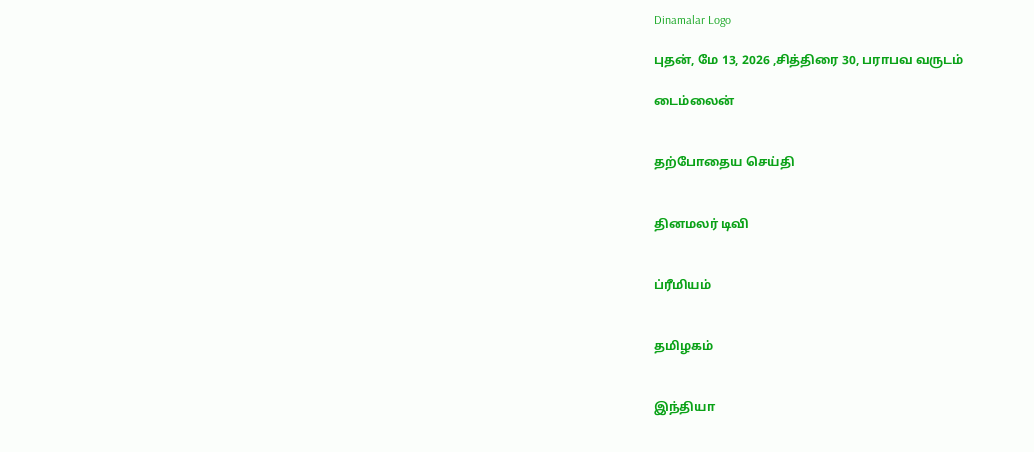Dinamalar Logo

புதன், மே 13, 2026 ,சித்திரை 30, பராபவ வருடம்

டைம்லைன்


தற்போதைய செய்தி


தினமலர் டிவி


ப்ரீமியம்


தமிழகம்


இந்தியா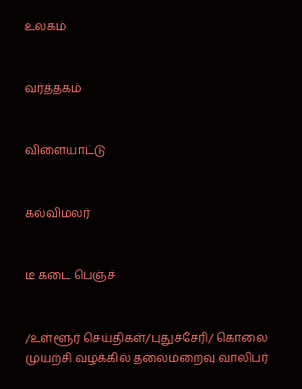உலகம்


வர்த்தகம்


விளையாட்டு


கல்விமலர்


டீ கடை பெஞ்ச்


/உள்ளூர் செய்திகள்/புதுச்சேரி/ கொலை முயற்சி வழக்கில் தலைமறைவு வாலிபர்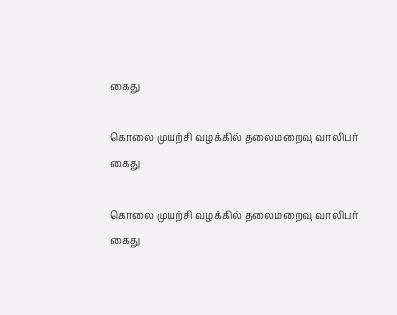கைது

கொலை முயற்சி வழக்கில் தலைமறைவு வாலிபர் கைது

கொலை முயற்சி வழக்கில் தலைமறைவு வாலிபர் கைது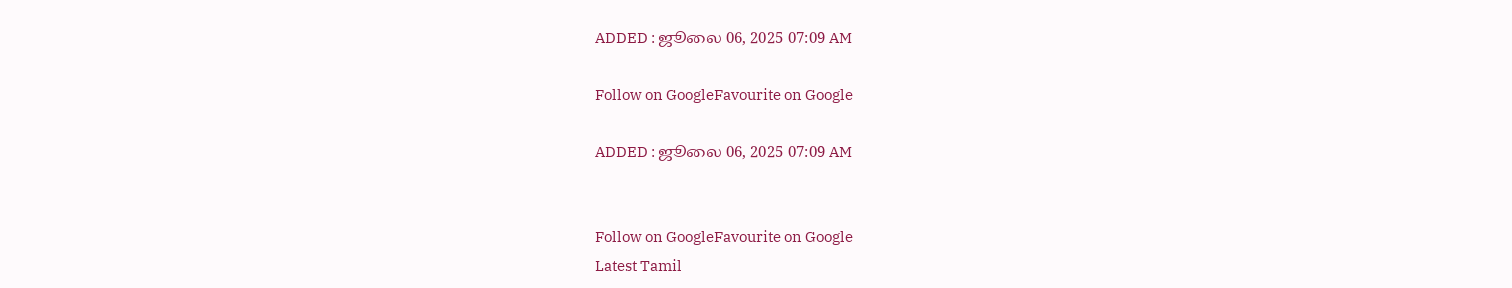ADDED : ஜூலை 06, 2025 07:09 AM

Follow on GoogleFavourite on Google

ADDED : ஜூலை 06, 2025 07:09 AM


Follow on GoogleFavourite on Google
Latest Tamil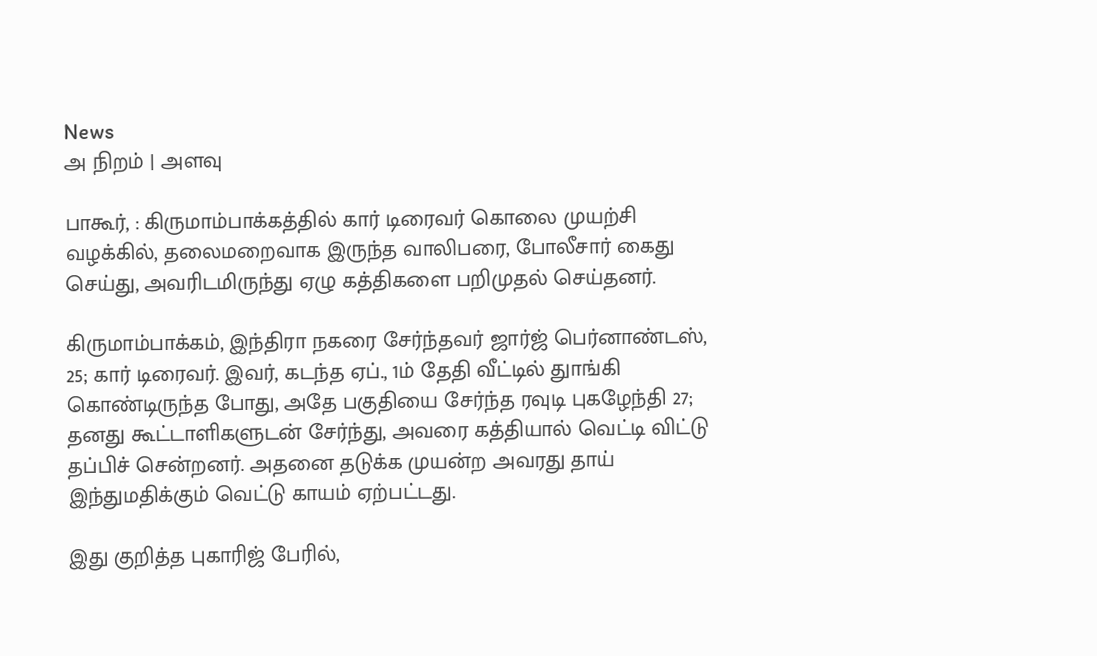News
அ நிறம் | அளவு

பாகூர், : கிருமாம்பாக்கத்தில் கார் டிரைவர் கொலை முயற்சி வழக்கில், தலைமறைவாக இருந்த வாலிபரை, போலீசார் கைது செய்து, அவரிடமிருந்து ஏழு கத்திகளை பறிமுதல் செய்தனர்.

கிருமாம்பாக்கம், இந்திரா நகரை சேர்ந்தவர் ஜார்ஜ் பெர்னாண்டஸ், 25; கார் டிரைவர். இவர், கடந்த ஏப்., 1ம் தேதி வீட்டில் துாங்கி கொண்டிருந்த போது, அதே பகுதியை சேர்ந்த ரவுடி புகழேந்தி 27; தனது கூட்டாளிகளுடன் சேர்ந்து, அவரை கத்தியால் வெட்டி விட்டு தப்பிச் சென்றனர். அதனை தடுக்க முயன்ற அவரது தாய் இந்துமதிக்கும் வெட்டு காயம் ஏற்பட்டது.

இது குறித்த புகாரிஜ் பேரில்,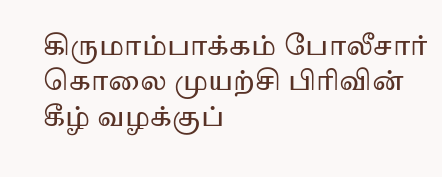கிருமாம்பாக்கம் போலீசார் கொலை முயற்சி பிரிவின் கீழ் வழக்குப்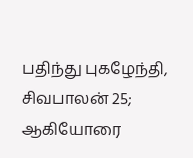பதிந்து புகழேந்தி, சிவபாலன் 25; ஆகியோரை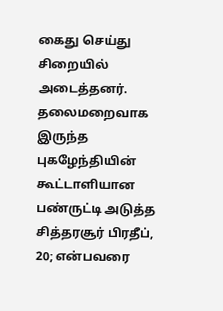கைது செய்து சிறையில் அடைத்தனர். தலைமறைவாக இருந்த புகழேந்தியின் கூட்டாளியான பண்ருட்டி அடுத்த சித்தரசூர் பிரதீப், 20; என்பவரை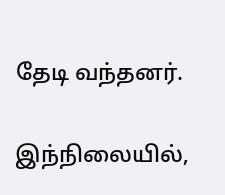தேடி வந்தனர்.

இந்நிலையில்,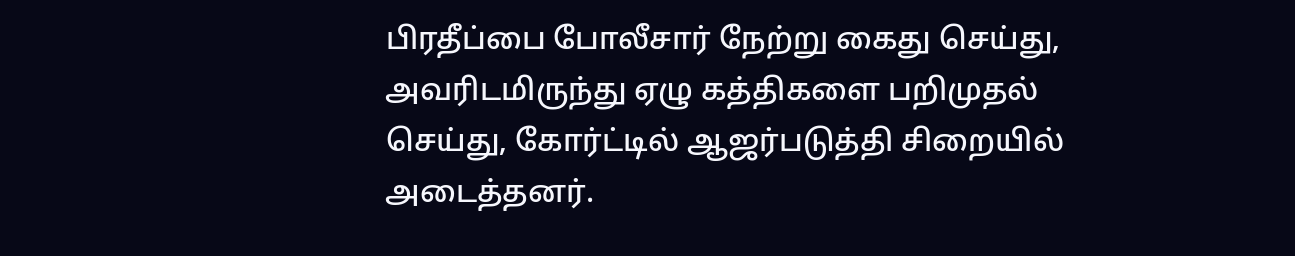பிரதீப்பை போலீசார் நேற்று கைது செய்து, அவரிடமிருந்து ஏழு கத்திகளை பறிமுதல் செய்து, கோர்ட்டில் ஆஜர்படுத்தி சிறையில் அடைத்தனர்.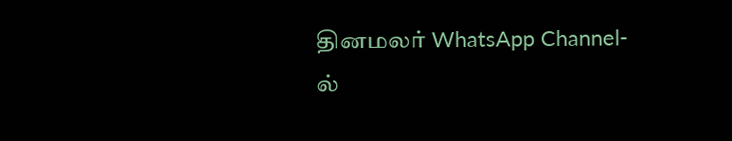தினமலர் WhatsApp Channel-ல்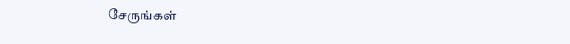சேருங்கள்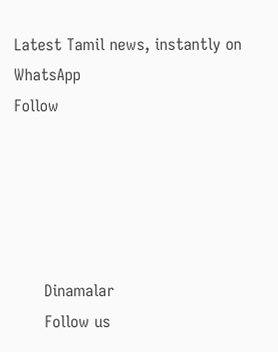Latest Tamil news, instantly on WhatsApp
Follow





      Dinamalar
      Follow us